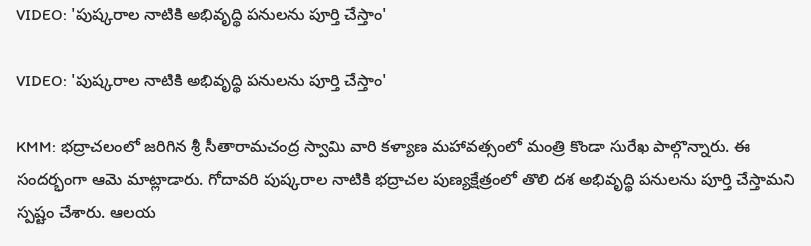VIDEO: 'పుష్కరాల నాటికి అభివృద్థి పనులను పూర్తి చేస్తాం'

VIDEO: 'పుష్కరాల నాటికి అభివృద్థి పనులను పూర్తి చేస్తాం'

KMM: భద్రాచలంలో జరిగిన శ్రీ సీతారామచంద్ర స్వామి వారి కళ్యాణ మహావత్సంలో మంత్రి కొండా సురేఖ పాల్గొన్నారు. ఈ సందర్భంగా ఆమె మాట్లాడారు. గోదావరి పుష్కరాల నాటికి భద్రాచల పుణ్యక్షేత్రంలో తొలి దశ అభివృద్థి పనులను పూర్తి చేస్తామని స్పష్టం చేశారు. ఆలయ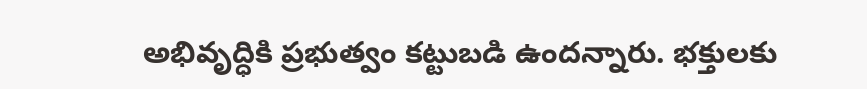అభివృద్ధికి ప్రభుత్వం కట్టుబడి ఉందన్నారు. భక్తులకు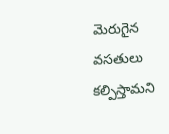మెరుగైన వసతులు కల్పిస్తామని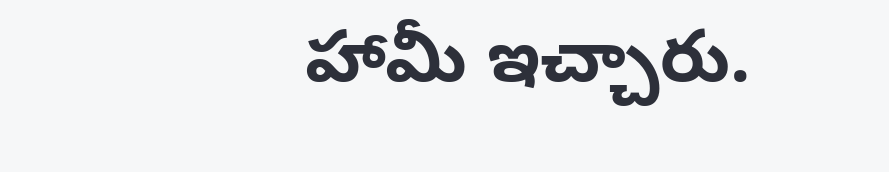హామీ ఇచ్చారు.